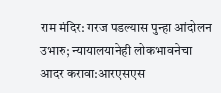राम मंदिर: गरज पडल्यास पुन्हा आंदोलन उभारु; न्यायालयानेही लोकभावनेचा आदर करावा:आरएसएस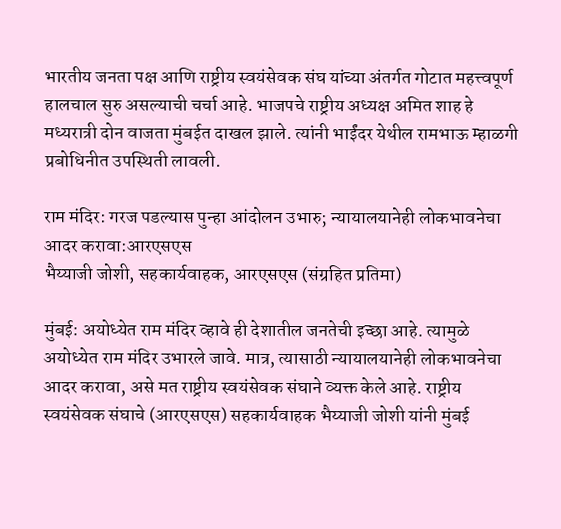भारतीय जनता पक्ष आणि राष्ट्रीय स्वयंसेवक संघ यांच्या अंतर्गत गोटात महत्त्वपूर्ण हालचाल सुरु असल्याची चर्चा आहे. भाजपचे राष्ट्रीय अध्यक्ष अमित शाह हे मध्यरात्री दोन वाजता मुंबईत दाखल झाले. त्यांनी भाईंदर येथील रामभाऊ म्हाळगी प्रबोधिनीत उपस्थिती लावली.

राम मंदिर: गरज पडल्यास पुन्हा आंदोलन उभारु; न्यायालयानेही लोकभावनेचा आदर करावा:आरएसएस
भैय्याजी जोशी, सहकार्यवाहक, आरएसएस (संग्रहित प्रतिमा)

मुंबई: अयोध्येत राम मंदिर व्हावे ही देशातील जनतेची इच्छा आहे. त्यामुळे अयोध्येत राम मंदिर उभारले जावे. मात्र, त्यासाठी न्यायालयानेही लोकभावनेचा आदर करावा, असे मत राष्ट्रीय स्वयंसेवक संघाने व्यक्त केले आहे. राष्ट्रीय स्वयंसेवक संघाचे (आरएसएस) सहकार्यवाहक भैय्याजी जोशी यांनी मुंबई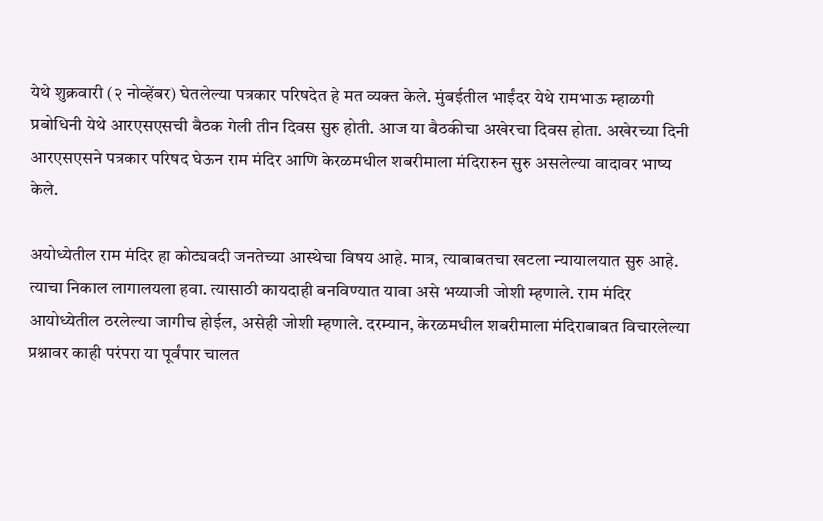येथे शुक्रवारी (२ नोव्हेंबर) घेतलेल्या पत्रकार परिषदेत हे मत व्यक्त केले. मुंबईतील भाईंदर येथे रामभाऊ म्हाळगी प्रबोधिनी येथे आरएसएसची बैठक गेली तीन दिवस सुरु होती. आज या बैठकीचा अखेरचा दिवस होता. अखेरच्या दिनी आरएसएसने पत्रकार परिषद घेऊन राम मंदिर आणि केरळमधील शबरीमाला मंदिरारुन सुरु असलेल्या वादावर भाष्य केले.

अयोध्येतील राम मंदिर हा कोट्यवदी जनतेच्या आस्थेचा विषय आहे. मात्र, त्याबाबतचा खटला न्यायालयात सुरु आहे. त्याचा निकाल लागालयला हवा. त्यासाठी कायदाही बनविण्यात यावा असे भय्याजी जोशी म्हणाले. राम मंदिर आयोध्येतील ठरलेल्या जागीच होईल, असेही जोशी म्हणाले. दरम्यान, केरळमधील शबरीमाला मंदिराबाबत विचारलेल्या प्रश्नावर काही परंपरा या पूर्वंपार चालत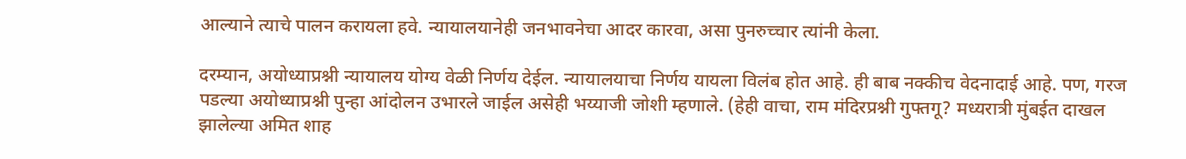आल्याने त्याचे पालन करायला हवे. न्यायालयानेही जनभावनेचा आदर कारवा, असा पुनरुच्चार त्यांनी केला.

दरम्यान, अयोध्याप्रश्नी न्यायालय योग्य वेळी निर्णय देईल. न्यायालयाचा निर्णय यायला विलंब होत आहे. ही बाब नक्कीच वेदनादाई आहे. पण, गरज पडल्या अयोध्याप्रश्नी पुन्हा आंदोलन उभारले जाईल असेही भय्याजी जोशी म्हणाले. (हेही वाचा, राम मंदिरप्रश्नी गुफ्तगू? मध्यरात्री मुंबईत दाखल झालेल्या अमित शाह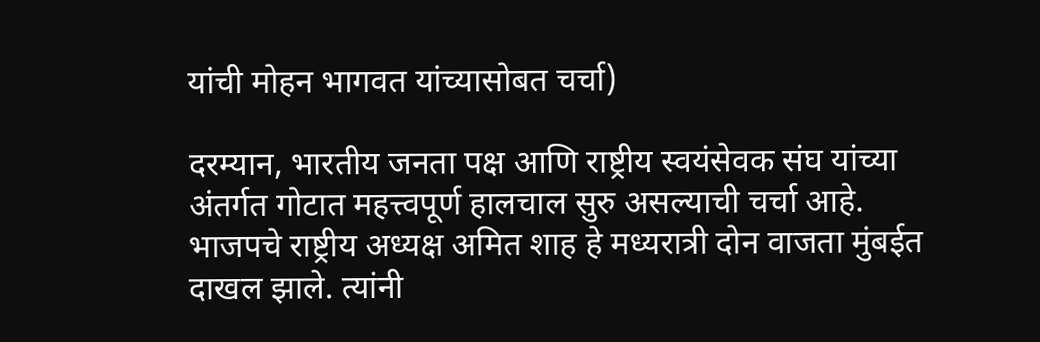यांची मोहन भागवत यांच्यासोबत चर्चा)

दरम्यान, भारतीय जनता पक्ष आणि राष्ट्रीय स्वयंसेवक संघ यांच्या अंतर्गत गोटात महत्त्वपूर्ण हालचाल सुरु असल्याची चर्चा आहे. भाजपचे राष्ट्रीय अध्यक्ष अमित शाह हे मध्यरात्री दोन वाजता मुंबईत दाखल झाले. त्यांनी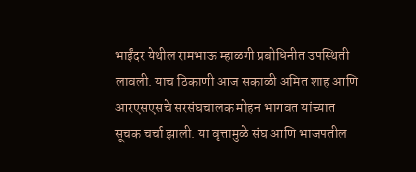भाईंदर येथील रामभाऊ म्हाळगी प्रबोधिनीत उपस्थिती लावली. याच ठिकाणी आज सकाळी अमित शाह आणि आरएसएसचे सरसंघचालक मोहन भागवत यांच्यात सूचक चर्चा झाली. या वृत्तामुळे संघ आणि भाजपतील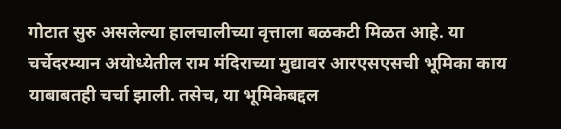गोटात सुरु असलेल्या हालचालीच्या वृत्ताला बळकटी मिळत आहे. या चर्चेदरम्यान अयोध्येतील राम मंदिराच्या मुद्यावर आरएसएसची भूमिका काय याबाबतही चर्चा झाली. तसेच, या भूमिकेबद्दल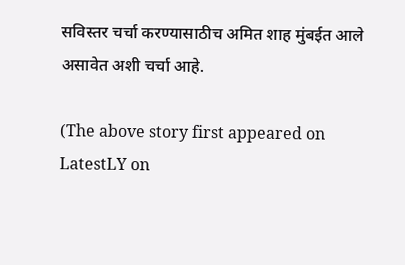सविस्तर चर्चा करण्यासाठीच अमित शाह मुंबईत आले असावेत अशी चर्चा आहे.

(The above story first appeared on LatestLY on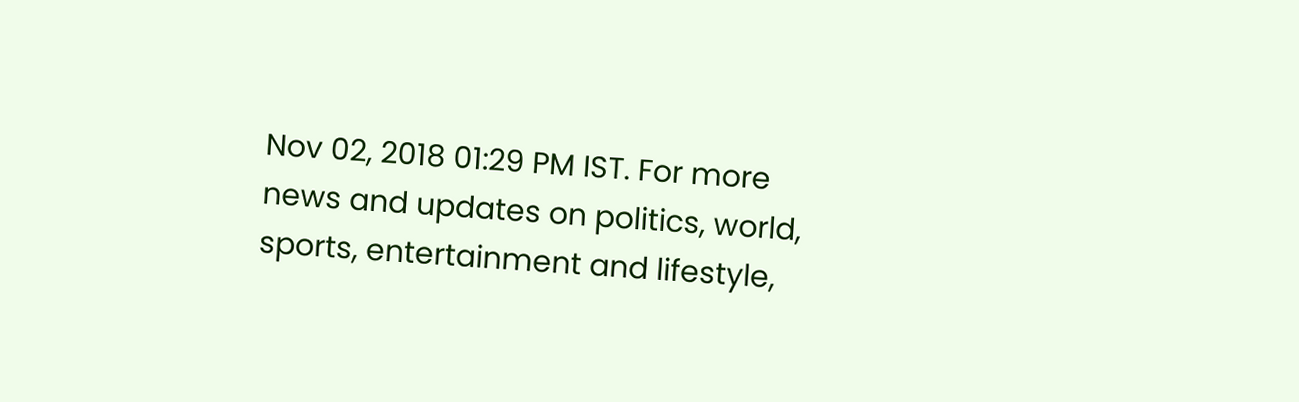Nov 02, 2018 01:29 PM IST. For more news and updates on politics, world, sports, entertainment and lifestyle,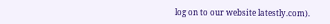log on to our website latestly.com).